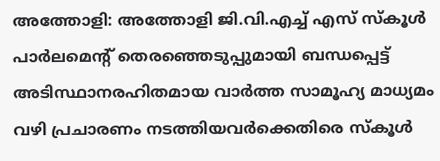അത്തോളി: അത്തോളി ജി.വി.എച്ച് എസ് സ്കൂൾ പാർലമെൻ്റ് തെരഞ്ഞെടുപ്പുമായി ബന്ധപ്പെട്ട് അടിസ്ഥാനരഹിതമായ വാർത്ത സാമൂഹ്യ മാധ്യമം വഴി പ്രചാരണം നടത്തിയവർക്കെതിരെ സ്കൂൾ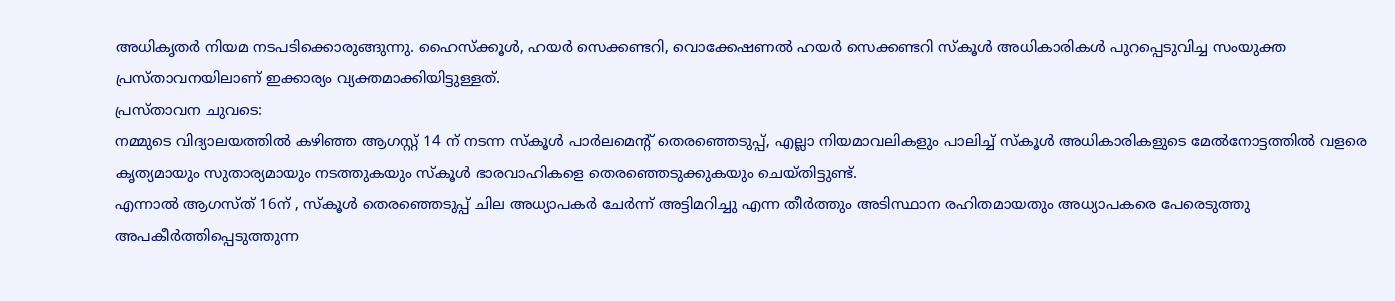അധികൃതർ നിയമ നടപടിക്കൊരുങ്ങുന്നു. ഹൈസ്ക്കൂൾ, ഹയർ സെക്കണ്ടറി, വൊക്കേഷണൽ ഹയർ സെക്കണ്ടറി സ്കൂൾ അധികാരികൾ പുറപ്പെടുവിച്ച സംയുക്ത പ്രസ്താവനയിലാണ് ഇക്കാര്യം വ്യക്തമാക്കിയിട്ടുള്ളത്.
പ്രസ്താവന ചുവടെ:
നമ്മുടെ വിദ്യാലയത്തിൽ കഴിഞ്ഞ ആഗസ്റ്റ് 14 ന് നടന്ന സ്കൂൾ പാർലമെൻ്റ് തെരഞ്ഞെടുപ്പ്, എല്ലാ നിയമാവലികളും പാലിച്ച് സ്കൂൾ അധികാരികളുടെ മേൽനോട്ടത്തിൽ വളരെ കൃത്യമായും സുതാര്യമായും നടത്തുകയും സ്കൂൾ ഭാരവാഹികളെ തെരഞ്ഞെടുക്കുകയും ചെയ്തിട്ടുണ്ട്.
എന്നാൽ ആഗസ്ത് 16ന് , സ്കൂൾ തെരഞ്ഞെടുപ്പ് ചില അധ്യാപകർ ചേർന്ന് അട്ടിമറിച്ചു എന്ന തീർത്തും അടിസ്ഥാന രഹിതമായതും അധ്യാപകരെ പേരെടുത്തു അപകീർത്തിപ്പെടുത്തുന്ന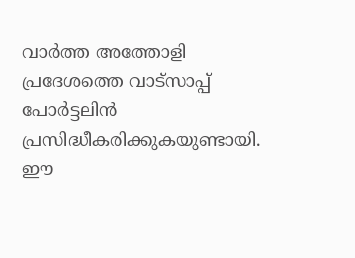വാർത്ത അത്തോളി പ്രദേശത്തെ വാട്സാപ്പ് പോർട്ടലിൻ പ്രസിദ്ധീകരിക്കുകയുണ്ടായി. ഈ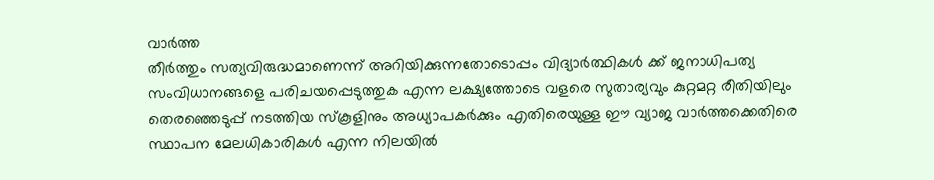വാർത്ത
തീർത്തും സത്യവിരുദ്ധമാണെന്ന് അറിയിക്കുന്നതോടൊപ്പം വിദ്യാർത്ഥികൾ ക്ക് ജനാധിപത്യ സംവിധാനങ്ങളെ പരിചയപ്പെടുത്തുക എന്ന ലക്ഷ്യത്തോടെ വളരെ സുതാര്യവും കുറ്റമറ്റ രീതിയിലും തെരഞ്ഞെടുപ്പ് നടത്തിയ സ്കൂളിനും അധ്യാപകർക്കും എതിരെയുള്ള ഈ വ്യാജ വാർത്തക്കെതിരെ സ്ഥാപന മേലധികാരികൾ എന്ന നിലയിൽ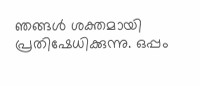ഞങ്ങൾ ശക്തമായി പ്രതിഷേധിക്കുന്നു. ഒപ്പം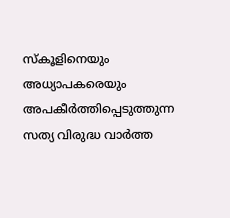സ്കൂളിനെയും അധ്യാപകരെയും അപകീർത്തിപ്പെടുത്തുന്ന സത്യ വിരുദ്ധ വാർത്ത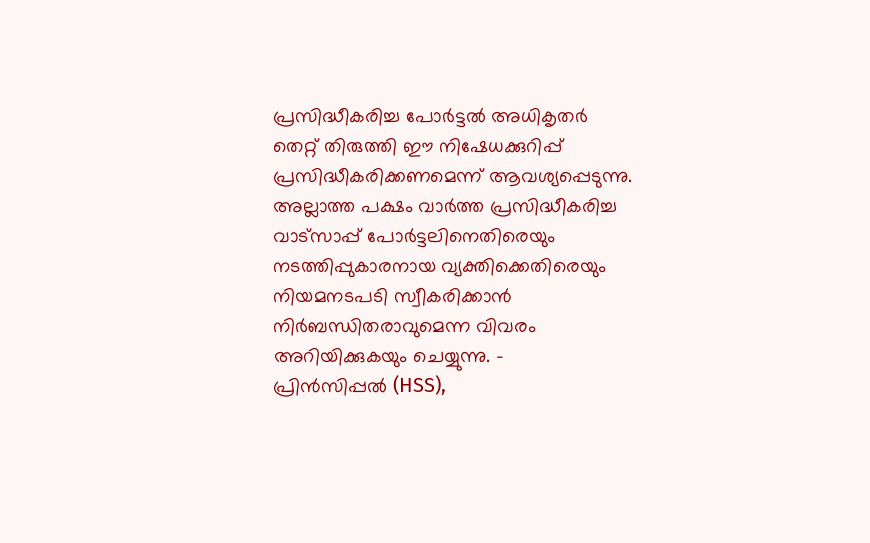പ്രസിദ്ധീകരിച്ച പോർട്ടൽ അധികൃതർ തെറ്റ് തിരുത്തി ഈ നിഷേധക്കുറിപ്പ് പ്രസിദ്ധീകരിക്കണമെന്ന് ആവശ്യപ്പെടുന്നു. അല്ലാത്ത പക്ഷം വാർത്ത പ്രസിദ്ധീകരിച്ച വാട്സാപ്പ് പോർട്ടലിനെതിരെയും നടത്തിപ്പുകാരനായ വ്യക്തിക്കെതിരെയും നിയമനടപടി സ്വീകരിക്കാൻ നിർബന്ധിതരാവുമെന്ന വിവരം അറിയിക്കുകയും ചെയ്യുന്നു. –
പ്രിൻസിപ്പൽ (HSS),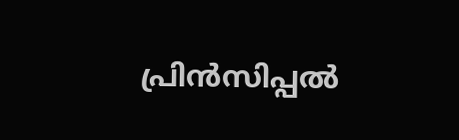പ്രിൻസിപ്പൽ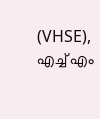(VHSE),
എച്ച് എം